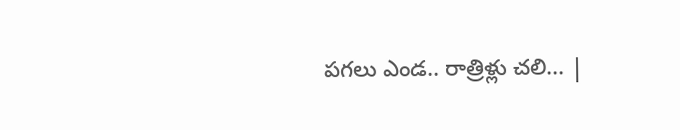పగలు ఎండ.. రాత్రిళ్లు చలి... |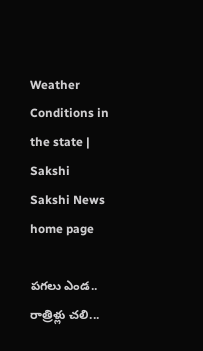Weather Conditions in the state | Sakshi
Sakshi News home page

పగలు ఎండ.. రాత్రిళ్లు చలి...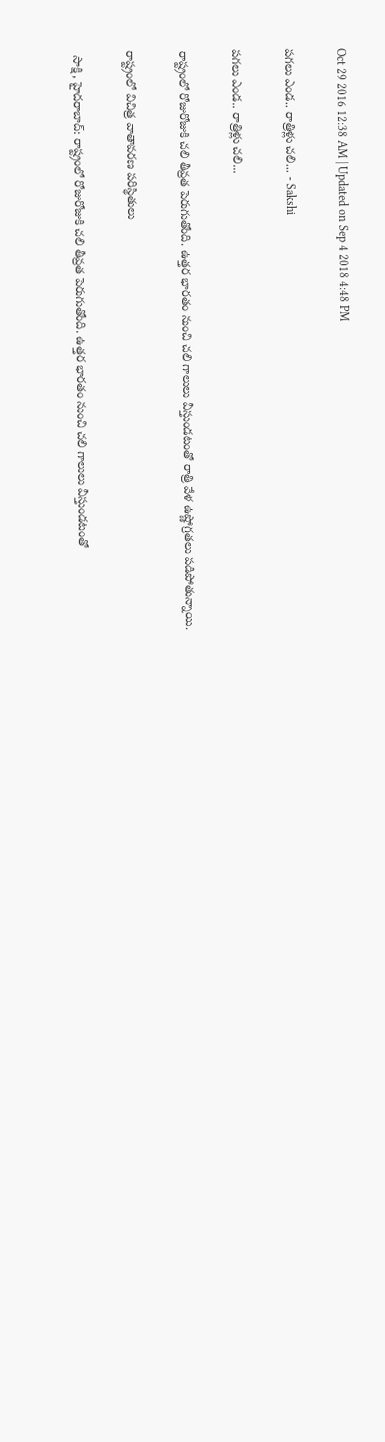Oct 29 2016 12:38 AM | Updated on Sep 4 2018 4:48 PM

పగలు ఎండ.. రాత్రిళ్లు చలి... - Sakshi

పగలు ఎండ.. రాత్రిళ్లు చలి...

రాష్ట్రంలో రోజురోజుకి చలి తీవ్రత పెరుగుతోంది. ఉత్తర భారతం నుంచి చలి గాలులు వీస్తుండటంతో రాత్రి వేళ ఉష్ణోగ్రతలు పడిపోతున్నాయి.

రాష్ట్రంలో విచిత్ర వాతావరణ పరిస్థితులు

 సాక్షి, హైదరాబాద్: రాష్ట్రంలో రోజురోజుకి చలి తీవ్రత పెరుగుతోంది. ఉత్తర భారతం నుంచి చలి గాలులు వీస్తుండటంతో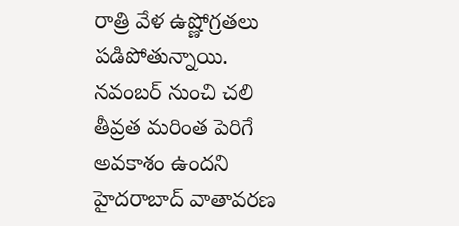రాత్రి వేళ ఉష్ణోగ్రతలు పడిపోతున్నాయి. నవంబర్ నుంచి చలి తీవ్రత మరింత పెరిగే అవకాశం ఉందని హైదరాబాద్ వాతావరణ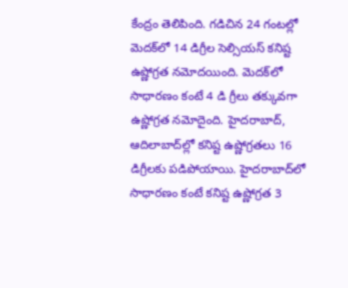కేంద్రం తెలిపింది. గడిచిన 24 గంటల్లో మెదక్‌లో 14 డిగ్రీల సెల్సియస్ కనిష్ట ఉష్ణోగ్రత నమోదయింది. మెదక్‌లో సాధారణం కంటే 4 డి గ్రీలు తక్కువగా ఉష్ణోగ్రత నమోదైంది. హైదరాబాద్, ఆదిలాబాద్‌ల్లో కనిష్ట ఉష్ణోగ్రతలు 16 డిగ్రీలకు పడిపోయాయి. హైదరాబాద్‌లో సాధారణం కంటే కనిష్ట ఉష్ణోగ్రత 3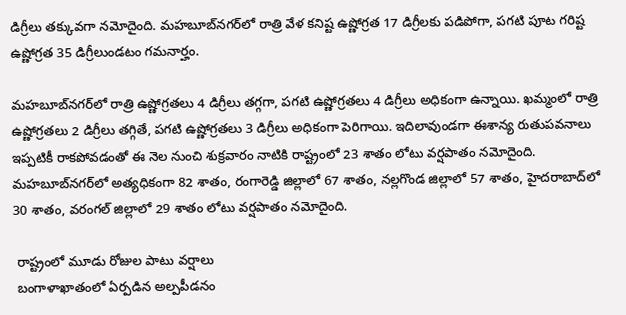డిగ్రీలు తక్కువగా నమోదైంది. మహబూబ్‌నగర్‌లో రాత్రి వేళ కనిష్ట ఉష్ణోగ్రత 17 డిగ్రీలకు పడిపోగా, పగటి పూట గరిష్ట ఉష్ణోగ్రత 35 డిగ్రీలుండటం గమనార్హం.

మహబూబ్‌నగర్‌లో రాత్రి ఉష్ణోగ్రతలు 4 డిగ్రీలు తగ్గగా, పగటి ఉష్ణోగ్రతలు 4 డిగ్రీలు అధికంగా ఉన్నాయి. ఖమ్మంలో రాత్రి ఉష్ణోగ్రతలు 2 డిగ్రీలు తగ్గితే, పగటి ఉష్ణోగ్రతలు 3 డిగ్రీలు అధికంగా పెరిగాయి. ఇదిలావుండగా ఈశాన్య రుతుపవనాలు ఇప్పటికీ రాకపోవడంతో ఈ నెల నుంచి శుక్రవారం నాటికి రాష్ట్రంలో 23 శాతం లోటు వర్షపాతం నమోదైంది. మహబూబ్‌నగర్‌లో అత్యధికంగా 82 శాతం, రంగారెడ్డి జిల్లాలో 67 శాతం, నల్లగొండ జిల్లాలో 57 శాతం, హైదరాబాద్‌లో 30 శాతం, వరంగల్ జిల్లాలో 29 శాతం లోటు వర్షపాతం నమోదైంది.

 రాష్ట్రంలో మూడు రోజుల పాటు వర్షాలు
 బంగాళాఖాతంలో ఏర్పడిన అల్పపీడనం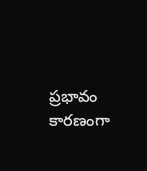ప్రభావం కారణంగా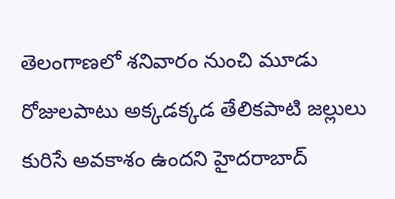తెలంగాణలో శనివారం నుంచి మూడు రోజులపాటు అక్కడక్కడ తేలికపాటి జల్లులు కురిసే అవకాశం ఉందని హైదరాబాద్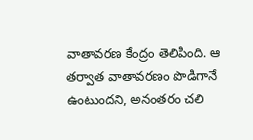వాతావరణ కేంద్రం తెలిపింది. ఆ తర్వాత వాతావరణం పొడిగానే ఉంటుందని, అనంతరం చలి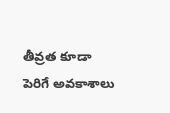తీవ్రత కూడా పెరిగే అవకాశాలు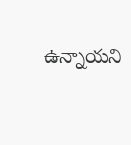ఉన్నాయని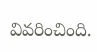వివరించింది.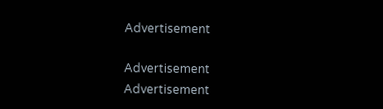Advertisement

Advertisement
Advertisement